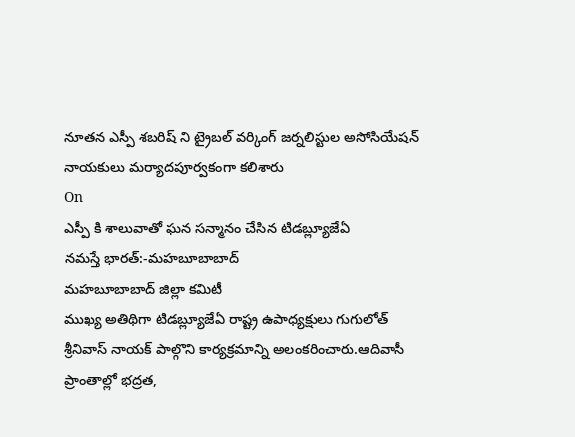నూతన ఎస్పీ శబరిష్ ని ట్రైబల్ వర్కింగ్ జర్నలిస్టుల అసోసియేషన్ నాయకులు మర్యాదపూర్వకంగా కలిశారు
On
ఎస్పీ కి శాలువాతో ఘన సన్మానం చేసిన టిడబ్ల్యూజేఏ
నమస్తే భారత్:-మహబూబాబాద్
మహబూబాబాద్ జిల్లా కమిటీ
ముఖ్య అతిథిగా టిడబ్ల్యూజేఏ రాష్ట్ర ఉపాధ్యక్షులు గుగులోత్ శ్రీనివాస్ నాయక్ పాల్గొని కార్యక్రమాన్ని అలంకరించారు.ఆదివాసీ ప్రాంతాల్లో భద్రత,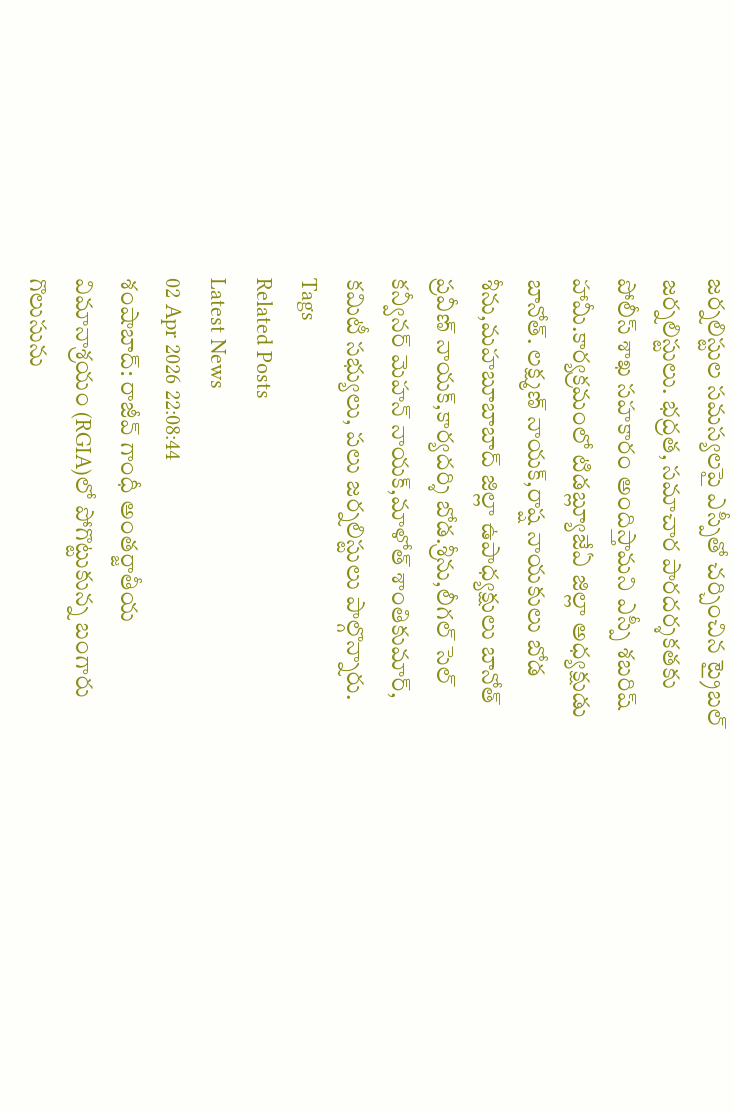జర్నలిస్టుల సమస్యలపై ఎస్పీతో చర్చించిన ట్రైబల్ జర్నలిస్టులు. భద్రత, సమాచార పారదర్శకతకు పోలీస్ శాఖ సహకారం అందిస్తామని ఎస్పీ శబరిష్ హామీ.కార్యక్రమంలో టిడబ్ల్యూజేఏ జిల్లా అధ్యక్షుడు బానోత్. లక్ష్మణ్ నాయక్,రాష్ష నాయకులు బోడ శీను,మహబూబాబాద్ జిల్లా ఉపాధ్యక్షులు బానోత్ ప్రవీణ్ నాయక్,కార్యదర్శి బోడ.శ్రీను,లీగల్ సెల్ కన్వీనర్ మెహన్ నాయక్,మాళోత్ శాంతికుమార్, కమిటీ సభ్యులు, పలు జర్నలిస్టులు పాల్గొన్నారు.
Tags
Related Posts
Latest News
02 Apr 2026 22:08:44
శంషాబాద్: రాజీవ్ గాంధీ అంతర్జాతీయ విమానాశ్రయం (RGIA)లో పోగొట్టుకున్న బంగారు గొలుసును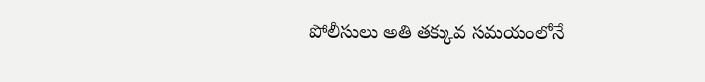పోలీసులు అతి తక్కువ సమయంలోనే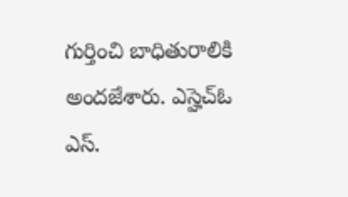గుర్తించి బాధితురాలికి అందజేశారు. ఎస్హెచ్ఓ ఎస్.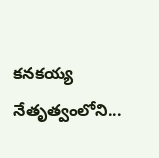కనకయ్య నేతృత్వంలోని...